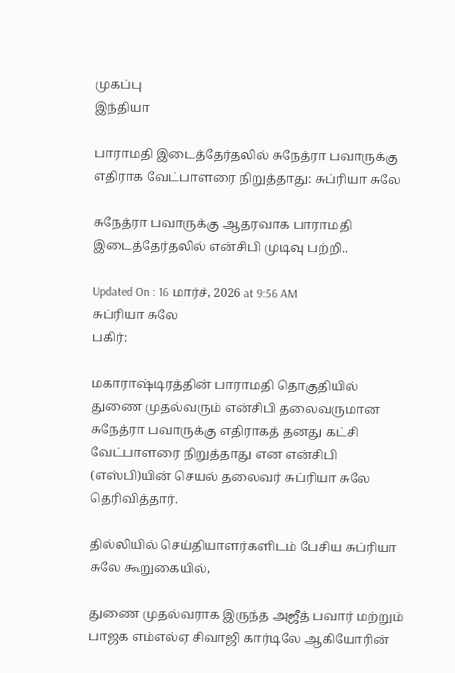முகப்பு
இந்தியா

பாராமதி இடைத்தேர்தலில் சுநேத்ரா பவாருக்கு எதிராக வேட்பாளரை நிறுத்தாது: சுப்ரியா சுலே

சுநேத்ரா பவாருக்கு ஆதரவாக பாராமதி இடைத்தேர்தலில் என்சிபி முடிவு பற்றி..

Updated On : 16 மார்ச், 2026 at 9:56 AM
சுப்ரியா சுலே
பகிர்:

மகாராஷ்டிரத்தின் பாராமதி தொகுதியில் துணை முதல்வரும் என்சிபி தலைவருமான சுநேத்ரா பவாருக்கு எதிராகத் தனது கட்சி வேட்பாளரை நிறுத்தாது என என்சிபி (எஸ்பி)யின் செயல் தலைவர் சுப்ரியா சுலே தெரிவித்தார்.

தில்லியில் செய்தியாளர்களிடம் பேசிய சுப்ரியா சுலே கூறுகையில்,

துணை முதல்வராக இருந்த அஜீத் பவார் மற்றும் பாஜக எம்எல்ஏ சிவாஜி கார்டிலே ஆகியோரின்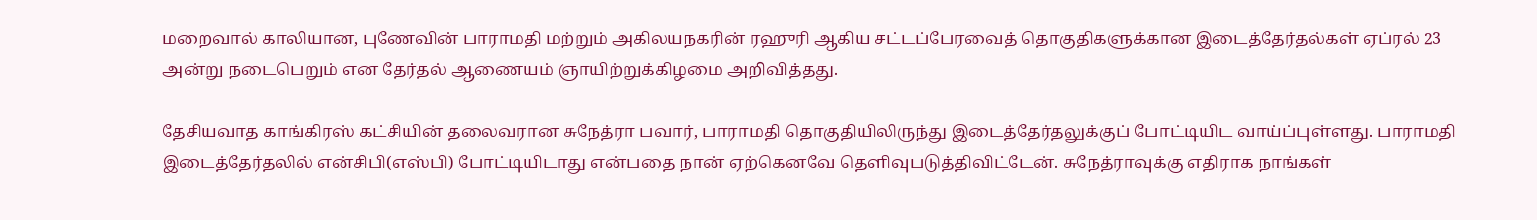மறைவால் காலியான, புணேவின் பாராமதி மற்றும் அகிலயநகரின் ரஹுரி ஆகிய சட்டப்பேரவைத் தொகுதிகளுக்கான இடைத்தேர்தல்கள் ஏப்ரல் 23 அன்று நடைபெறும் என தேர்தல் ஆணையம் ஞாயிற்றுக்கிழமை அறிவித்தது.

தேசியவாத காங்கிரஸ் கட்சியின் தலைவரான சுநேத்ரா பவார், பாராமதி தொகுதியிலிருந்து இடைத்தேர்தலுக்குப் போட்டியிட வாய்ப்புள்ளது. பாராமதி இடைத்தேர்தலில் என்சிபி(எஸ்பி) போட்டியிடாது என்பதை நான் ஏற்கெனவே தெளிவுபடுத்திவிட்டேன். சுநேத்ராவுக்கு எதிராக நாங்கள்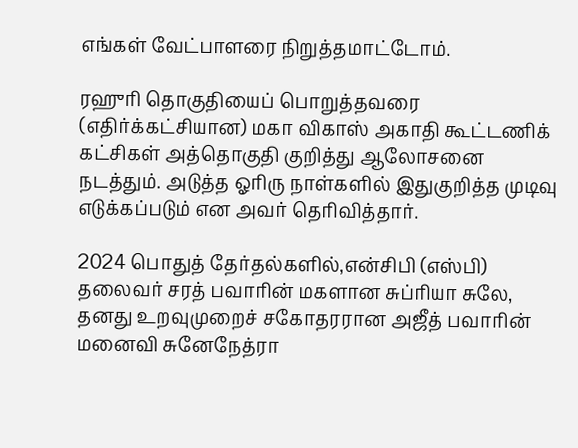எங்கள் வேட்பாளரை நிறுத்தமாட்டோம்.

ரஹுரி தொகுதியைப் பொறுத்தவரை (எதிர்க்கட்சியான) மகா விகாஸ் அகாதி கூட்டணிக் கட்சிகள் அத்தொகுதி குறித்து ஆலோசனை நடத்தும். அடுத்த ஓரிரு நாள்களில் இதுகுறித்த முடிவு எடுக்கப்படும் என அவர் தெரிவித்தார்.

2024 பொதுத் தேர்தல்களில்,என்சிபி (எஸ்பி) தலைவர் சரத் பவாரின் மகளான சுப்ரியா சுலே, தனது உறவுமுறைச் சகோதரரான அஜீத் பவாரின் மனைவி சுனேநேத்ரா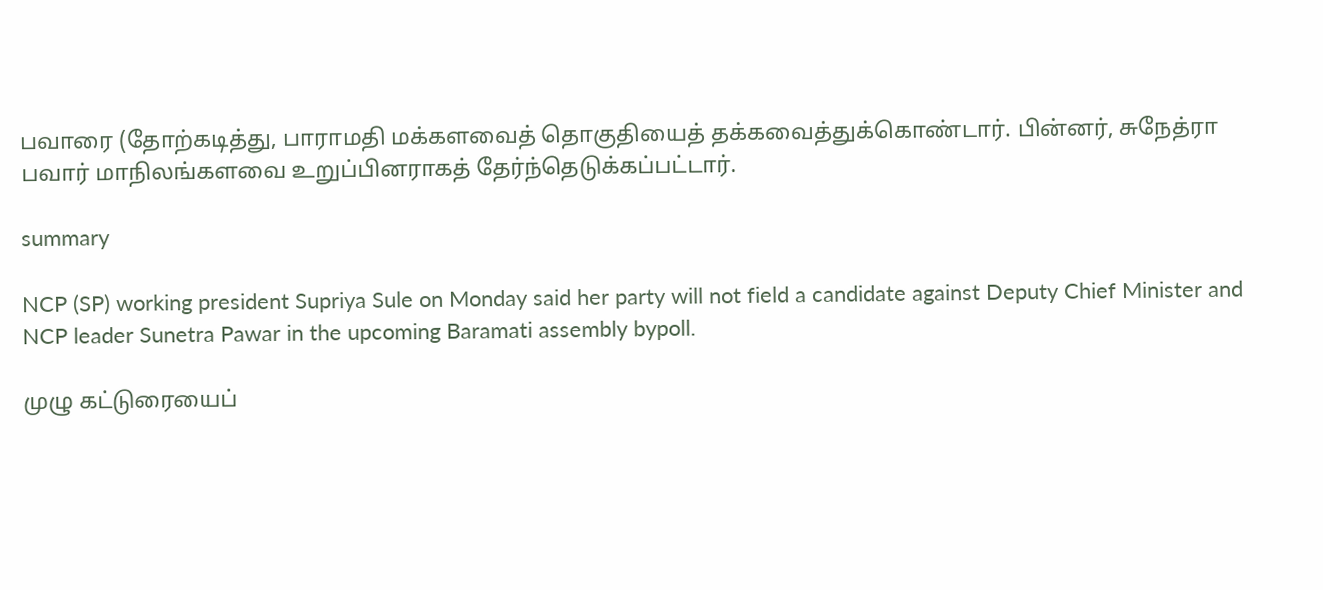பவாரை (தோற்கடித்து, பாராமதி மக்களவைத் தொகுதியைத் தக்கவைத்துக்கொண்டார். பின்னர், சுநேத்ரா பவார் மாநிலங்களவை உறுப்பினராகத் தேர்ந்தெடுக்கப்பட்டார்.

summary

NCP (SP) working president Supriya Sule on Monday said her party will not field a candidate against Deputy Chief Minister and NCP leader Sunetra Pawar in the upcoming Baramati assembly bypoll.

முழு கட்டுரையைப்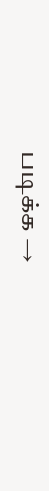படிக்க →